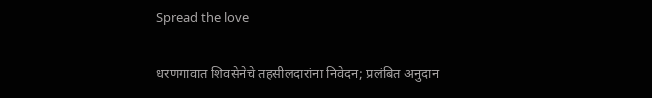Spread the love

धरणगावात शिवसेनेचे तहसीलदारांना निवेदन; प्रलंबित अनुदान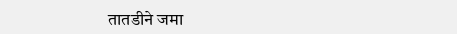तातडीने जमा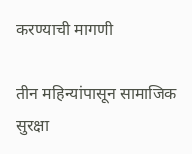करण्याची मागणी

तीन महिन्यांपासून सामाजिक सुरक्षा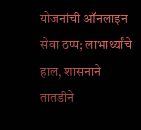योजनांची ऑनलाइन सेवा ठप्प; लाभार्थ्यांचे हाल, शासनाने तातडीने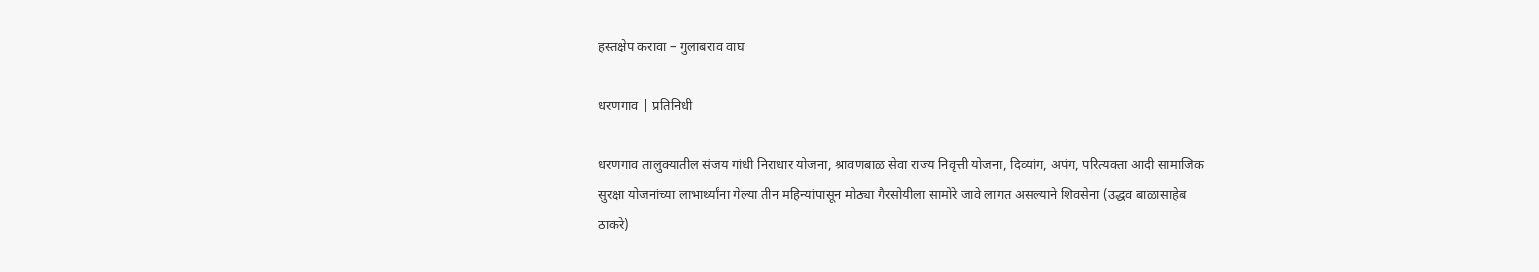हस्तक्षेप करावा – गुलाबराव वाघ

धरणगाव | प्रतिनिधी

धरणगाव तालुक्यातील संजय गांधी निराधार योजना, श्रावणबाळ सेवा राज्य निवृत्ती योजना, दिव्यांग, अपंग, परित्यक्ता आदी सामाजिक सुरक्षा योजनांच्या लाभार्थ्यांना गेल्या तीन महिन्यांपासून मोठ्या गैरसोयीला सामोरे जावे लागत असल्याने शिवसेना (उद्धव बाळासाहेब ठाकरे)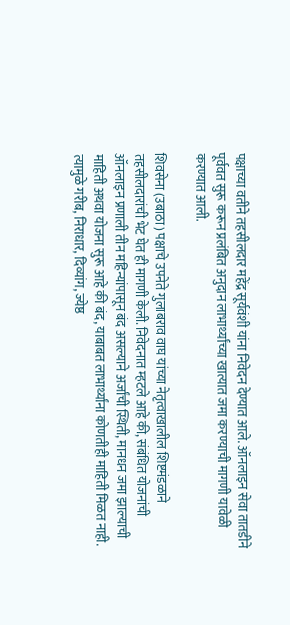पक्षाच्या वतीने तहसीलदार महेंद्र सूर्यवंशी यांना निवेदन देण्यात आले. ऑनलाइन सेवा तातडीने पूर्ववत सुरू करून प्रलंबित अनुदान लाभार्थ्यांच्या खात्यात जमा करण्याची मागणी यावेळी करण्यात आली.

शिवसेना (उबाठा) पक्षाचे उपनेते गुलाबराव वाघ यांच्या नेतृत्वाखालील शिष्टमंडळाने तहसीलदारांची भेट घेत ही मागणी केली. निवेदनात म्हटले आहे की, संबंधित योजनांची ऑनलाइन प्रणाली तीन महिन्यांपासून बंद असल्याने अर्जांची स्थिती, मानधन जमा झाल्याची माहिती अथवा योजना सुरू आहे की बंद, याबाबत लाभार्थ्यांना कोणतीही माहिती मिळत नाही. त्यामुळे गरीब, निराधार, दिव्यांग, ज्येष्ठ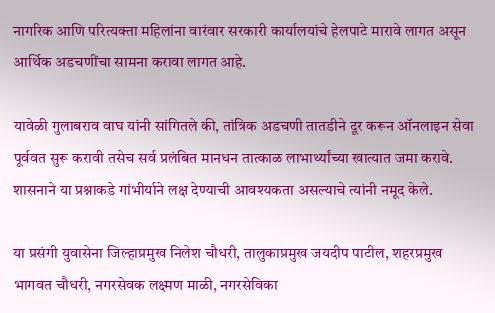नागरिक आणि परित्यक्ता महिलांना वारंवार सरकारी कार्यालयांचे हेलपाटे मारावे लागत असून आर्थिक अडचणींचा सामना करावा लागत आहे.

यावेळी गुलाबराव वाघ यांनी सांगितले की, तांत्रिक अडचणी तातडीने दूर करून ऑनलाइन सेवा पूर्ववत सुरू करावी तसेच सर्व प्रलंबित मानधन तात्काळ लाभार्थ्यांच्या खात्यात जमा करावे. शासनाने या प्रश्नाकडे गांभीर्याने लक्ष देण्याची आवश्यकता असल्याचे त्यांनी नमूद केले.

या प्रसंगी युवासेना जिल्हाप्रमुख निलेश चौधरी, तालुकाप्रमुख जयदीप पाटील, शहरप्रमुख भागवत चौधरी, नगरसेवक लक्ष्मण माळी, नगरसेविका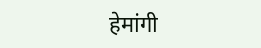हेमांगी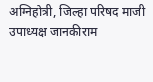अग्निहोत्री, जिल्हा परिषद माजी उपाध्यक्ष जानकीराम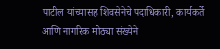पाटील यांच्यासह शिवसेनेचे पदाधिकारी, कार्यकर्ते आणि नागरिक मोठ्या संख्येने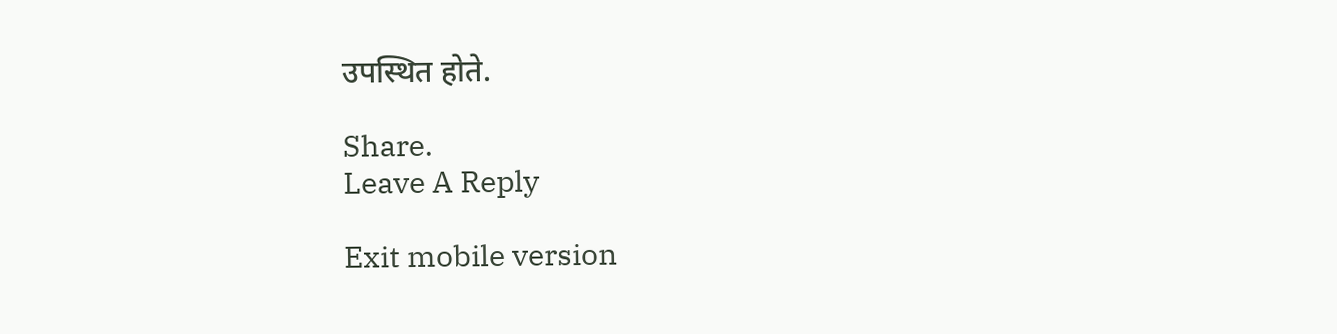उपस्थित होते.

Share.
Leave A Reply

Exit mobile version